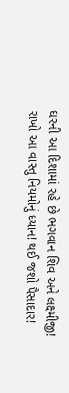ઘરની આ દિશામાં રહે છે ભગવાન શિવ અને લક્ષ્મીજી! રાખો આ વાસ્તુ નિયમોનું ધ્યાન! થઈ જશો પૈસાદાર!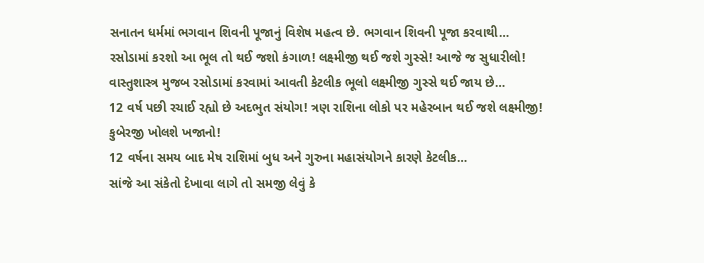સનાતન ધર્મમાં ભગવાન શિવની પૂજાનું વિશેષ મહત્વ છે. ભગવાન શિવની પૂજા કરવાથી…
રસોડામાં કરશો આ ભૂલ તો થઈ જશો કંગાળ! લક્ષ્મીજી થઈ જશે ગુસ્સે! આજે જ સુધારીલો!
વાસ્તુશાસ્ત્ર મુજબ રસોડામાં કરવામાં આવતી કેટલીક ભૂલો લક્ષ્મીજી ગુસ્સે થઈ જાય છે…
12 વર્ષ પછી રચાઈ રહ્યો છે અદભુત સંયોગ! ત્રણ રાશિના લોકો પર મહેરબાન થઈ જશે લક્ષ્મીજી! કુબેરજી ખોલશે ખજાનો!
12 વર્ષના સમય બાદ મેષ રાશિમાં બુધ અને ગુરુના મહાસંયોગને કારણે કેટલીક…
સાંજે આ સંકેતો દેખાવા લાગે તો સમજી લેવું કે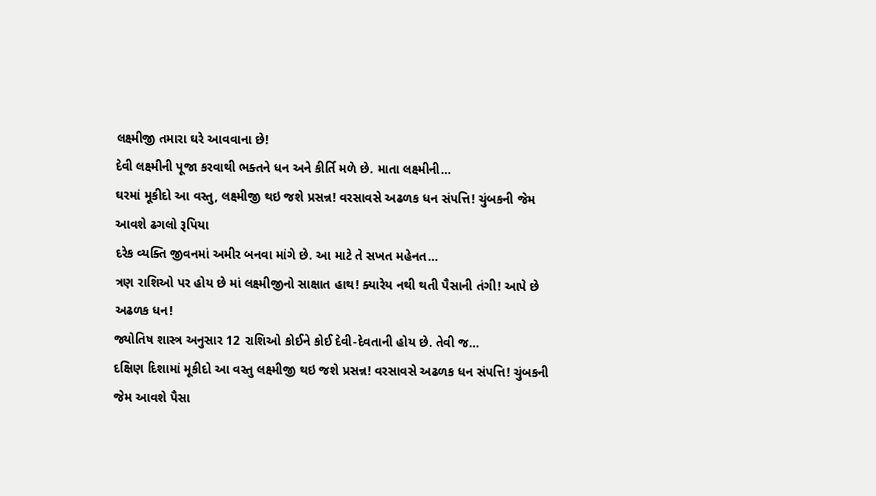લક્ષ્મીજી તમારા ઘરે આવવાના છે!
દેવી લક્ષ્મીની પૂજા કરવાથી ભક્તને ધન અને કીર્તિ મળે છે. માતા લક્ષ્મીની…
ઘરમાં મૂકીદો આ વસ્તુ, લક્ષ્મીજી થઇ જશે પ્રસન્ન! વરસાવસે અઢળક ધન સંપત્તિ! ચુંબકની જેમ આવશે ઢગલો રૂપિયા
દરેક વ્યક્તિ જીવનમાં અમીર બનવા માંગે છે. આ માટે તે સખત મહેનત…
ત્રણ રાશિઓ પર હોય છે માં લક્ષ્મીજીનો સાક્ષાત હાથ! ક્યારેય નથી થતી પૈસાની તંગી! આપે છે અઢળક ધન!
જ્યોતિષ શાસ્ત્ર અનુસાર 12 રાશિઓ કોઈને કોઈ દેવી-દેવતાની હોય છે. તેવી જ…
દક્ષિણ દિશામાં મૂકીદો આ વસ્તુ લક્ષ્મીજી થઇ જશે પ્રસન્ન! વરસાવસે અઢળક ધન સંપત્તિ! ચુંબકની જેમ આવશે પૈસા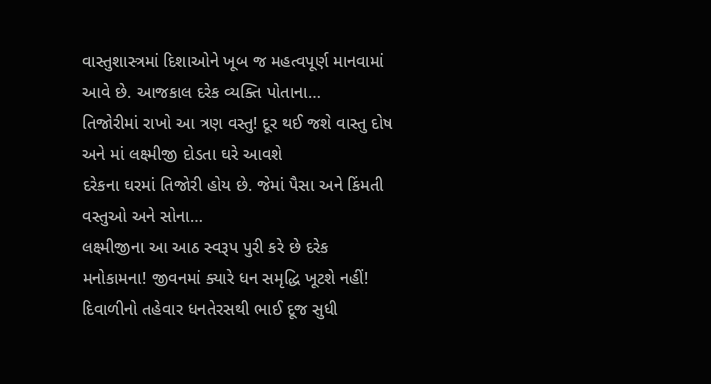વાસ્તુશાસ્ત્રમાં દિશાઓને ખૂબ જ મહત્વપૂર્ણ માનવામાં આવે છે. આજકાલ દરેક વ્યક્તિ પોતાના…
તિજોરીમાં રાખો આ ત્રણ વસ્તુ! દૂર થઈ જશે વાસ્તુ દોષ અને માં લક્ષ્મીજી દોડતા ઘરે આવશે
દરેકના ઘરમાં તિજોરી હોય છે. જેમાં પૈસા અને કિંમતી વસ્તુઓ અને સોના…
લક્ષ્મીજીના આ આઠ સ્વરૂપ પુરી કરે છે દરેક મનોકામના! જીવનમાં ક્યારે ધન સમૃદ્ધિ ખૂટશે નહીં!
દિવાળીનો તહેવાર ધનતેરસથી ભાઈ દૂજ સુધી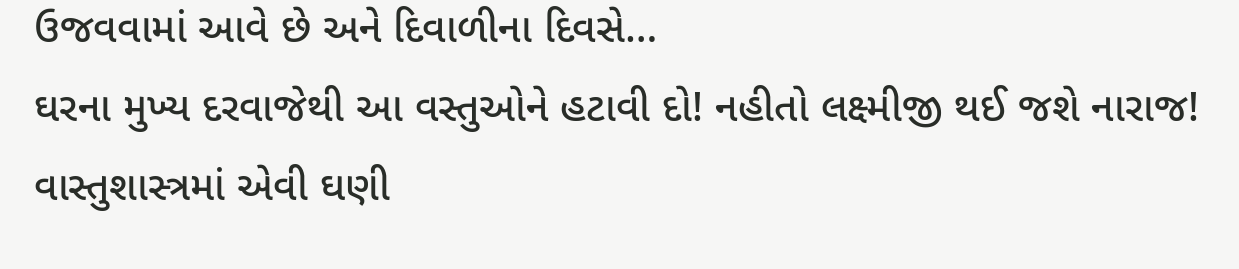ઉજવવામાં આવે છે અને દિવાળીના દિવસે…
ઘરના મુખ્ય દરવાજેથી આ વસ્તુઓને હટાવી દો! નહીતો લક્ષ્મીજી થઈ જશે નારાજ!
વાસ્તુશાસ્ત્રમાં એવી ઘણી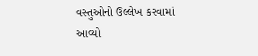વસ્તુઓનો ઉલ્લેખ કરવામાં આવ્યો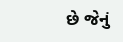છે જેનું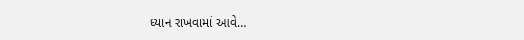ધ્યાન રાખવામાં આવે…